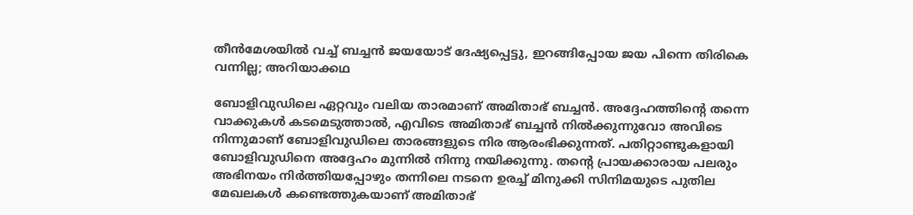തീന്‍മേശയില്‍ വച്ച് ബച്ചന്‍ ജയയോട് ദേഷ്യപ്പെട്ടു, ഇറങ്ങിപ്പോയ ജയ പിന്നെ തിരികെ വന്നില്ല; അറിയാക്കഥ

ബോളിവുഡിലെ ഏറ്റവും വലിയ താരമാണ് അമിതാഭ് ബച്ചന്‍. അദ്ദേഹത്തിന്റെ തന്നെ വാക്കുകള്‍ കടമെടുത്താല്‍, എവിടെ അമിതാഭ് ബച്ചന്‍ നില്‍ക്കുന്നുവോ അവിടെ നിന്നുമാണ് ബോളിവുഡിലെ താരങ്ങളുടെ നിര ആരംഭിക്കുന്നത്. പതിറ്റാണ്ടുകളായി ബോളിവുഡിനെ അദ്ദേഹം മുന്നില്‍ നിന്നു നയിക്കുന്നു. തന്റെ പ്രായക്കാരായ പലരും അഭിനയം നിര്‍ത്തിയപ്പോഴും തന്നിലെ നടനെ ഉരച്ച് മിനുക്കി സിനിമയുടെ പുതില മേഖലകള്‍ കണ്ടെത്തുകയാണ് അമിതാഭ്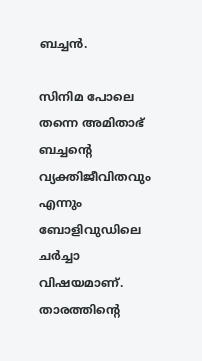ബച്ചന്‍.

സിനിമ പോലെ തന്നെ അമിതാഭ് ബച്ചന്റെ വ്യക്തിജീവിതവും എന്നും ബോളിവുഡിലെ ചര്‍ച്ചാ വിഷയമാണ്. താരത്തിന്റെ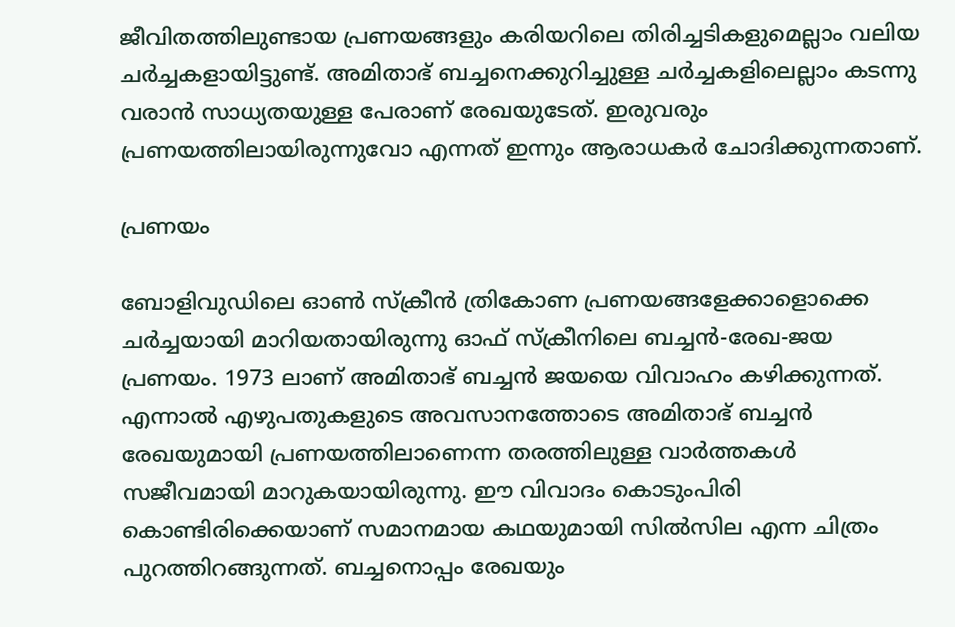ജീവിതത്തിലുണ്ടായ പ്രണയങ്ങളും കരിയറിലെ തിരിച്ചടികളുമെല്ലാം വലിയ ചര്‍ച്ചകളായിട്ടുണ്ട്. അമിതാഭ് ബച്ചനെക്കുറിച്ചുള്ള ചര്‍ച്ചകളിലെല്ലാം കടന്നു വരാന്‍ സാധ്യതയുള്ള പേരാണ് രേഖയുടേത്. ഇരുവരും പ്രണയത്തിലായിരുന്നുവോ എന്നത് ഇന്നും ആരാധകര്‍ ചോദിക്കുന്നതാണ്.

പ്രണയം

ബോളിവുഡിലെ ഓണ്‍ സ്‌ക്രീന്‍ ത്രികോണ പ്രണയങ്ങളേക്കാളൊക്കെ ചര്‍ച്ചയായി മാറിയതായിരുന്നു ഓഫ് സ്‌ക്രീനിലെ ബച്ചന്‍-രേഖ-ജയ പ്രണയം. 1973 ലാണ് അമിതാഭ് ബച്ചന്‍ ജയയെ വിവാഹം കഴിക്കുന്നത്. എന്നാല്‍ എഴുപതുകളുടെ അവസാനത്തോടെ അമിതാഭ് ബച്ചന്‍ രേഖയുമായി പ്രണയത്തിലാണെന്ന തരത്തിലുള്ള വാര്‍ത്തകള്‍ സജീവമായി മാറുകയായിരുന്നു. ഈ വിവാദം കൊടുംപിരി കൊണ്ടിരിക്കെയാണ് സമാനമായ കഥയുമായി സില്‍സില എന്ന ചിത്രം പുറത്തിറങ്ങുന്നത്. ബച്ചനൊപ്പം രേഖയും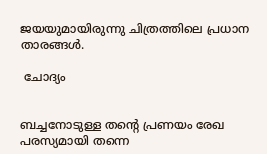ജയയുമായിരുന്നു ചിത്രത്തിലെ പ്രധാന താരങ്ങള്‍.

 ചോദ്യം


ബച്ചനോടുള്ള തന്റെ പ്രണയം രേഖ പരസ്യമായി തന്നെ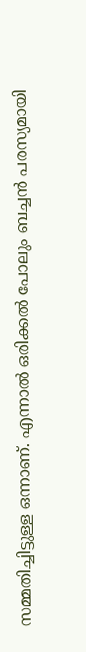സമ്മതിച്ചിട്ടുള്ള ഒന്നാണ്. എന്നാല്‍ ഒരിക്കല്‍ പോലും ബച്ചന്‍ പരസ്യമായി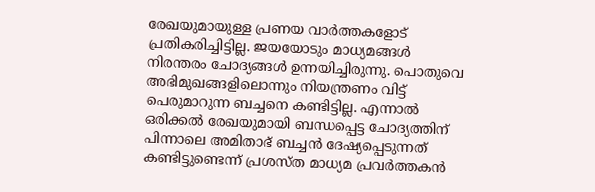രേഖയുമായുള്ള പ്രണയ വാര്‍ത്തകളോട് പ്രതികരിച്ചിട്ടില്ല. ജയയോടും മാധ്യമങ്ങള്‍ നിരന്തരം ചോദ്യങ്ങള്‍ ഉന്നയിച്ചിരുന്നു. പൊതുവെ അഭിമുഖങ്ങളിലൊന്നും നിയന്ത്രണം വിട്ട് പെരുമാറുന്ന ബച്ചനെ കണ്ടിട്ടില്ല. എന്നാല്‍ ഒരിക്കല്‍ രേഖയുമായി ബന്ധപ്പെട്ട ചോദ്യത്തിന് പിന്നാലെ അമിതാഭ് ബച്ചന്‍ ദേഷ്യപ്പെടുന്നത് കണ്ടിട്ടുണ്ടെന്ന് പ്രശസ്ത മാധ്യമ പ്രവര്‍ത്തകന്‍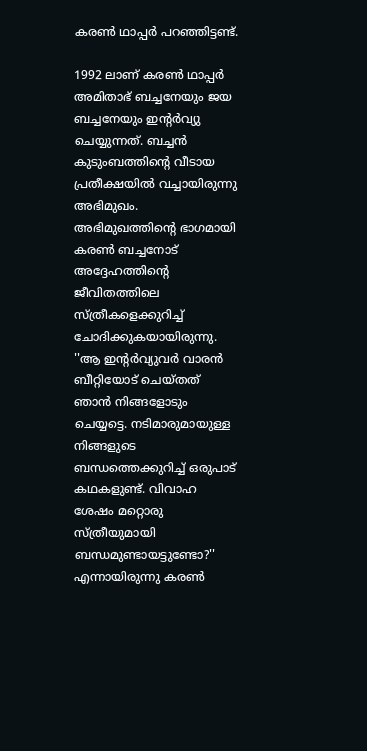കരണ്‍ ഥാപ്പര്‍ പറഞ്ഞിട്ടണ്ട്.

1992 ലാണ് കരണ്‍ ഥാപ്പര്‍ അമിതാഭ് ബച്ചനേയും ജയ ബച്ചനേയും ഇന്റര്‍വ്യു ചെയ്യുന്നത്. ബച്ചന്‍ കുടുംബത്തിന്റെ വീടായ പ്രതീക്ഷയില്‍ വച്ചായിരുന്നു അഭിമുഖം. അഭിമുഖത്തിന്റെ ഭാഗമായി കരണ്‍ ബച്ചനോട് അദ്ദേഹത്തിന്റെ ജീവിതത്തിലെ സ്ത്രീകളെക്കുറിച്ച് ചോദിക്കുകയായിരുന്നു. ''ആ ഇന്റര്‍വ്യുവര്‍ വാരന്‍ ബീറ്റിയോട് ചെയ്തത് ഞാന്‍ നിങ്ങളോടും ചെയ്യട്ടെ. നടിമാരുമായുള്ള നിങ്ങളുടെ ബന്ധത്തെക്കുറിച്ച് ഒരുപാട് കഥകളുണ്ട്. വിവാഹ ശേഷം മറ്റൊരു സ്ത്രീയുമായി ബന്ധമുണ്ടായട്ടുണ്ടോ?'' എന്നായിരുന്നു കരണ്‍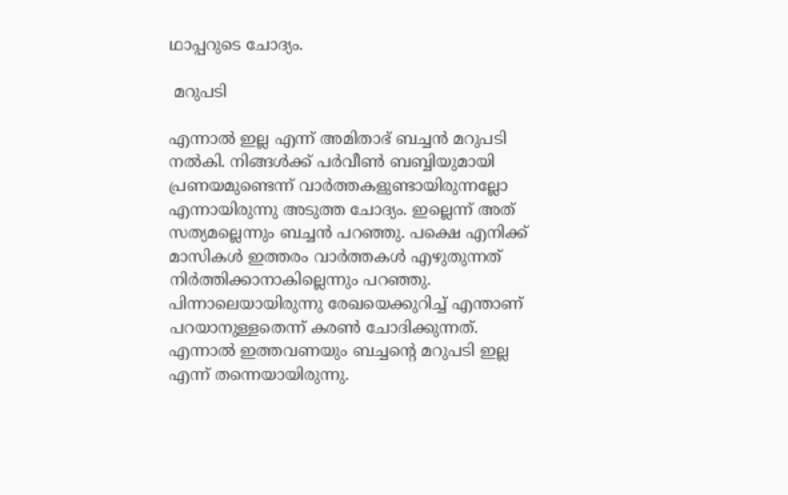ഥാപ്പറുടെ ചോദ്യം.

 മറുപടി

എന്നാല്‍ ഇല്ല എന്ന് അമിതാഭ് ബച്ചന്‍ മറുപടി നല്‍കി. നിങ്ങള്‍ക്ക് പര്‍വീണ്‍ ബബ്ബിയുമായി പ്രണയമുണ്ടെന്ന് വാര്‍ത്തകളുണ്ടായിരുന്നല്ലോ എന്നായിരുന്നു അടുത്ത ചോദ്യം. ഇല്ലെന്ന് അത് സത്യമല്ലെന്നും ബച്ചന്‍ പറഞ്ഞു. പക്ഷെ എനിക്ക് മാസികള്‍ ഇത്തരം വാര്‍ത്തകള്‍ എഴുതുന്നത് നിര്‍ത്തിക്കാനാകില്ലെന്നും പറഞ്ഞു. പിന്നാലെയായിരുന്നു രേഖയെക്കുറിച്ച് എന്താണ് പറയാനുള്ളതെന്ന് കരണ്‍ ചോദിക്കുന്നത്. എന്നാല്‍ ഇത്തവണയും ബച്ചന്റെ മറുപടി ഇല്ല എന്ന് തന്നെയായിരുന്നു.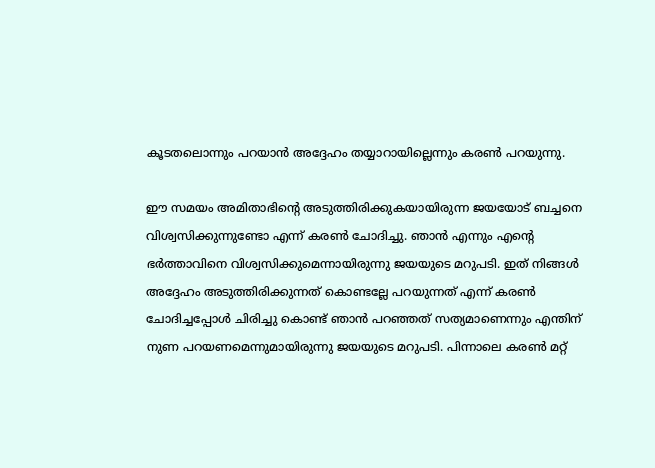കൂടതലൊന്നും പറയാന്‍ അദ്ദേഹം തയ്യാറായില്ലെന്നും കരണ്‍ പറയുന്നു.

ഈ സമയം അമിതാഭിന്റെ അടുത്തിരിക്കുകയായിരുന്ന ജയയോട് ബച്ചനെ വിശ്വസിക്കുന്നുണ്ടോ എന്ന് കരണ്‍ ചോദിച്ചു. ഞാന്‍ എന്നും എന്റെ ഭര്‍ത്താവിനെ വിശ്വസിക്കുമെന്നായിരുന്നു ജയയുടെ മറുപടി. ഇത് നിങ്ങള്‍ അദ്ദേഹം അടുത്തിരിക്കുന്നത് കൊണ്ടല്ലേ പറയുന്നത് എന്ന് കരണ്‍ ചോദിച്ചപ്പോള്‍ ചിരിച്ചു കൊണ്ട് ഞാന്‍ പറഞ്ഞത് സത്യമാണെന്നും എന്തിന് നുണ പറയണമെന്നുമായിരുന്നു ജയയുടെ മറുപടി. പിന്നാലെ കരണ്‍ മറ്റ്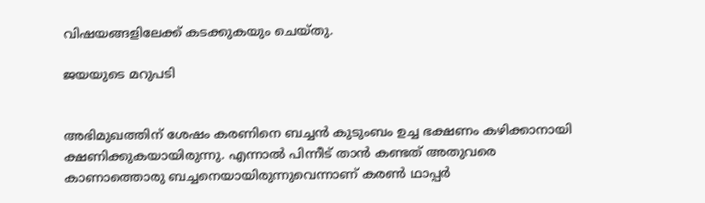വിഷയങ്ങളിലേക്ക് കടക്കുകയും ചെയ്തു.

ജയയുടെ മറുപടി


അഭിമുഖത്തിന് ശേഷം കരണിനെ ബച്ചന്‍ കുടുംബം ഉച്ച ഭക്ഷണം കഴിക്കാനായി ക്ഷണിക്കുകയായിരുന്നു. എന്നാല്‍ പിന്നീട് താന്‍ കണ്ടത് അതുവരെ കാണാത്തൊരു ബച്ചനെയായിരുന്നുവെന്നാണ് കരണ്‍ ഥാപ്പര്‍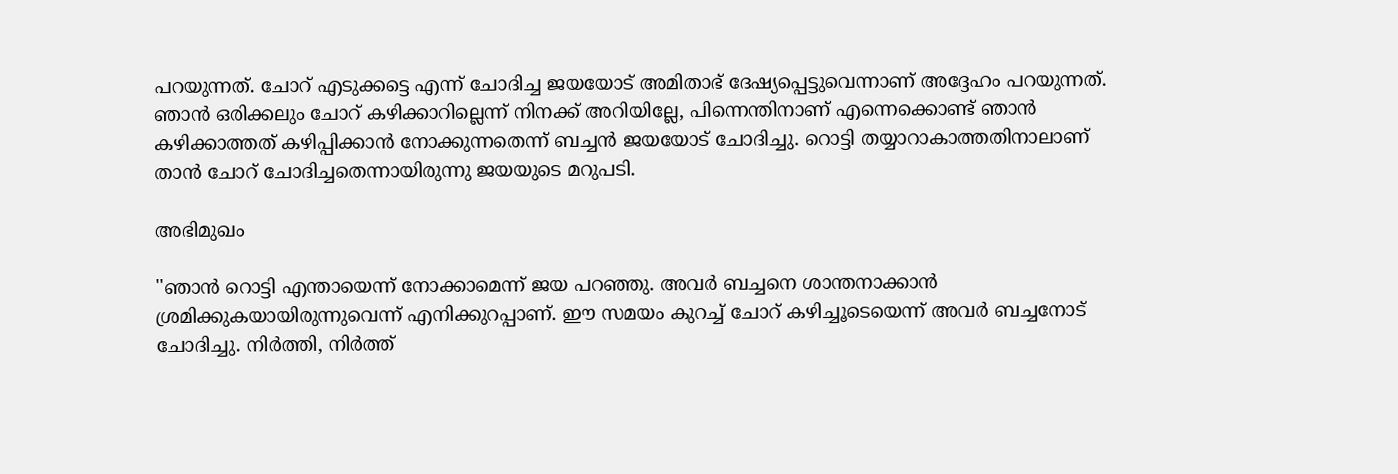പറയുന്നത്. ചോറ് എടുക്കട്ടെ എന്ന് ചോദിച്ച ജയയോട് അമിതാഭ് ദേഷ്യപ്പെട്ടുവെന്നാണ് അദ്ദേഹം പറയുന്നത്. ഞാന്‍ ഒരിക്കലും ചോറ് കഴിക്കാറില്ലെന്ന് നിനക്ക് അറിയില്ലേ, പിന്നെന്തിനാണ് എന്നെക്കൊണ്ട് ഞാന്‍ കഴിക്കാത്തത് കഴിപ്പിക്കാന്‍ നോക്കുന്നതെന്ന് ബച്ചന്‍ ജയയോട് ചോദിച്ചു. റൊട്ടി തയ്യാറാകാത്തതിനാലാണ് താന്‍ ചോറ് ചോദിച്ചതെന്നായിരുന്നു ജയയുടെ മറുപടി.

അഭിമുഖം

''ഞാന്‍ റൊട്ടി എന്തായെന്ന് നോക്കാമെന്ന് ജയ പറഞ്ഞു. അവര്‍ ബച്ചനെ ശാന്തനാക്കാന്‍ ശ്രമിക്കുകയായിരുന്നുവെന്ന് എനിക്കുറപ്പാണ്. ഈ സമയം കുറച്ച് ചോറ് കഴിച്ചൂടെയെന്ന് അവര്‍ ബച്ചനോട് ചോദിച്ചു. നിര്‍ത്തി, നിര്‍ത്ത്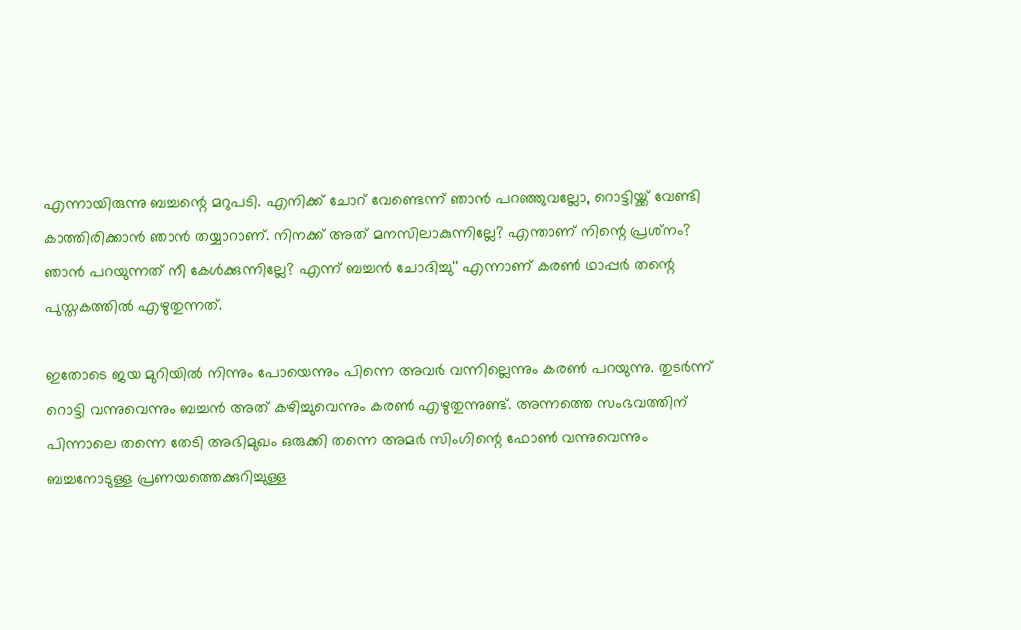എന്നായിരുന്നു ബച്ചന്റെ മറുപടി. എനിക്ക് ചോറ് വേണ്ടെന്ന് ഞാന്‍ പറഞ്ഞുവല്ലോ, റൊട്ടിയ്ക്ക് വേണ്ടി കാത്തിരിക്കാന്‍ ഞാന്‍ തയ്യാറാണ്. നിനക്ക് അത് മനസിലാകുന്നില്ലേ? എന്താണ് നിന്റെ പ്രശ്‌നം? ഞാന്‍ പറയുന്നത് നീ കേള്‍ക്കുന്നില്ലേ? എന്ന് ബച്ചന്‍ ചോദിച്ചു'' എന്നാണ് കരണ്‍ ഥാപ്പര്‍ തന്റെ പുസ്തകത്തില്‍ എഴുതുന്നത്.

ഇതോടെ ജയ മുറിയില്‍ നിന്നും പോയെന്നും പിന്നെ അവര്‍ വന്നില്ലെന്നും കരണ്‍ പറയുന്നു. തുടര്‍ന്ന് റൊട്ടി വന്നുവെന്നും ബച്ചന്‍ അത് കഴിച്ചുവെന്നും കരണ്‍ എഴുതുന്നുണ്ട്. അന്നത്തെ സംഭവത്തിന് പിന്നാലെ തന്നെ തേടി അഭിമുഖം ഒരുക്കി തന്നെ അമര്‍ സിംഗിന്റെ ഫോണ്‍ വന്നുവെന്നും ബച്ചനോടുള്ള പ്രണയത്തെക്കുറിച്ചുള്ള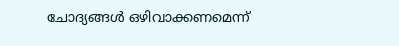ചോദ്യങ്ങള്‍ ഒഴിവാക്കണമെന്ന്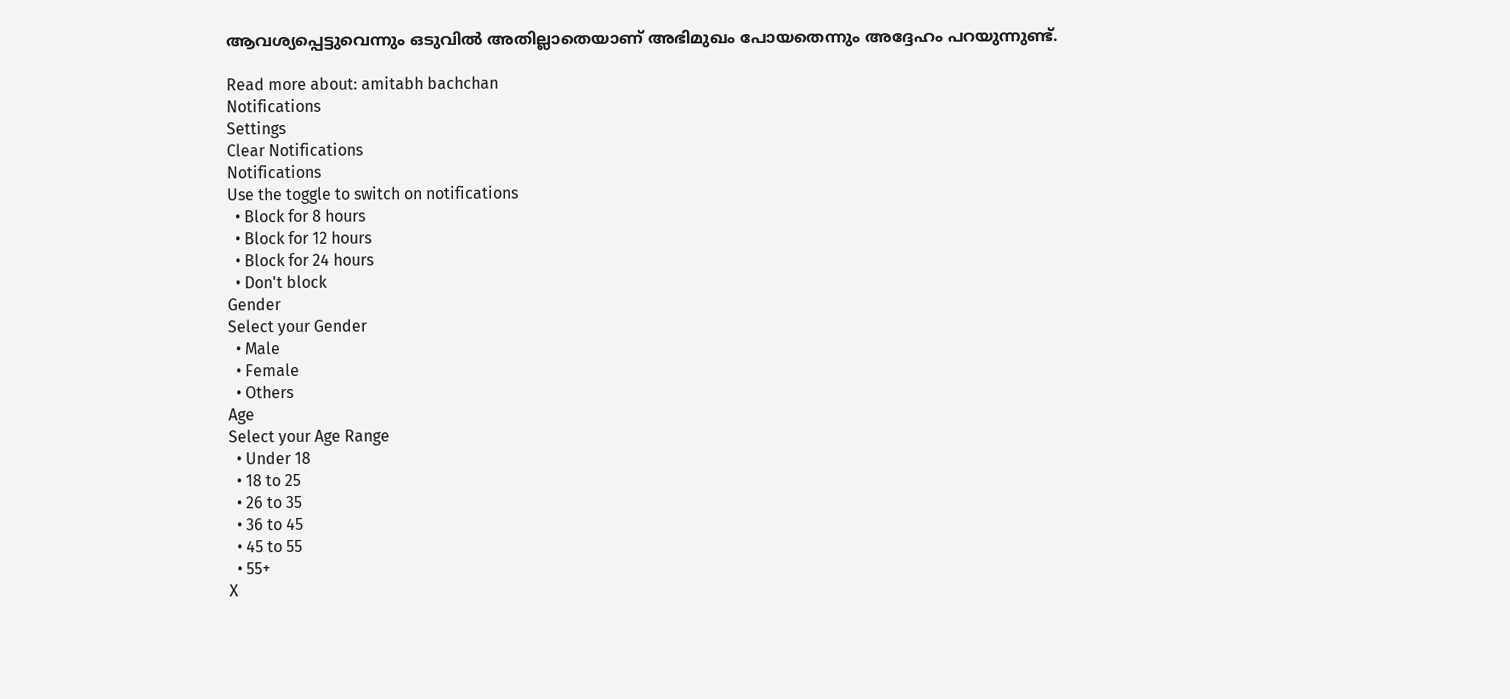ആവശ്യപ്പെട്ടുവെന്നും ഒടുവില്‍ അതില്ലാതെയാണ് അഭിമുഖം പോയതെന്നും അദ്ദേഹം പറയുന്നുണ്ട്.

Read more about: amitabh bachchan
Notifications
Settings
Clear Notifications
Notifications
Use the toggle to switch on notifications
  • Block for 8 hours
  • Block for 12 hours
  • Block for 24 hours
  • Don't block
Gender
Select your Gender
  • Male
  • Female
  • Others
Age
Select your Age Range
  • Under 18
  • 18 to 25
  • 26 to 35
  • 36 to 45
  • 45 to 55
  • 55+
X